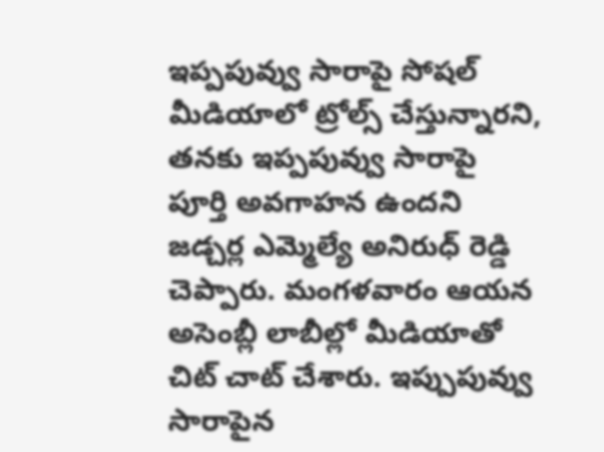ఇప్పపువ్వు సారాపై సోషల్ మీడియాలో ట్రోల్స్ చేస్తున్నారని, తనకు ఇప్పపువ్వు సారాపై పూర్తి అవగాహన ఉందని జడ్చర్ల ఎమ్మెల్యే అనిరుధ్ రెడ్డి చెప్పారు. మంగళవారం ఆయన అసెంబ్లీ లాబీల్లో మీడియాతో చిట్ చాట్ చేశారు. ఇప్పుపువ్వు సారాపైన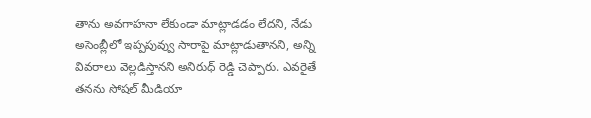తాను అవగాహనా లేకుండా మాట్లాడడం లేదని, నేడు అసెంబ్లీలో ఇప్పపువ్వు సారాపై మాట్లాడుతానని, అన్ని వివరాలు వెల్లడిస్తానని అనిరుధ్ రెడ్డి చెప్పారు. ఎవరైతే తనను సోషల్ మీడియా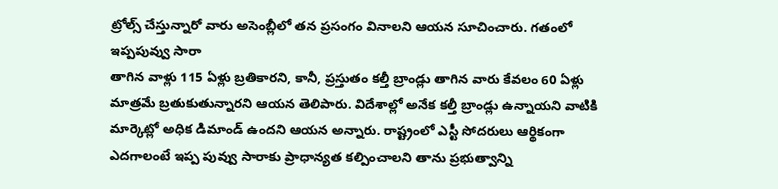ట్రోల్స్ చేస్తున్నారో వారు అసెంబ్లీలో తన ప్రసంగం వినాలని ఆయన సూచించారు. గతంలో ఇప్పపువ్వు సారా
తాగిన వాళ్లు 115 ఏళ్లు బ్రతికారని, కానీ, ప్రస్తుతం కల్తీ బ్రాండ్లు తాగిన వారు కేవలం 60 ఏళ్లు మాత్రమే బ్రతుకుతున్నారని ఆయన తెలిపారు. విదేశాల్లో అనేక కల్తీ బ్రాండ్లు ఉన్నాయని వాటికి మార్కెట్లో అధిక డిమాండ్ ఉందని ఆయన అన్నారు. రాష్ట్రంలో ఎస్టీ సోదరులు ఆర్థికంగా ఎదగాలంటే ఇప్ప పువ్వు సారాకు ప్రాధాన్యత కల్పించాలని తాను ప్రభుత్వాన్ని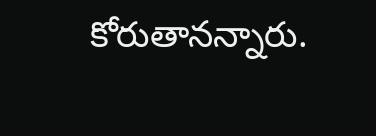కోరుతానన్నారు.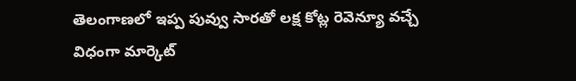తెలంగాణలో ఇప్ప పువ్వు సారతో లక్ష కోట్ల రెవెన్యూ వచ్చే విధంగా మార్కెట్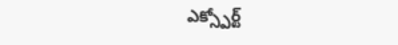ఎక్స్పోర్ట్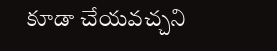కూడా చేయవచ్చని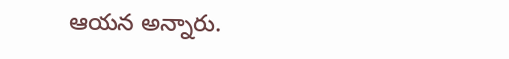ఆయన అన్నారు.